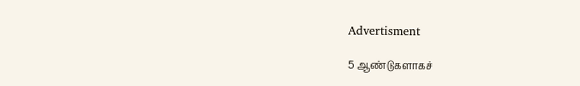Advertisment

5 ஆண்டுகளாகச்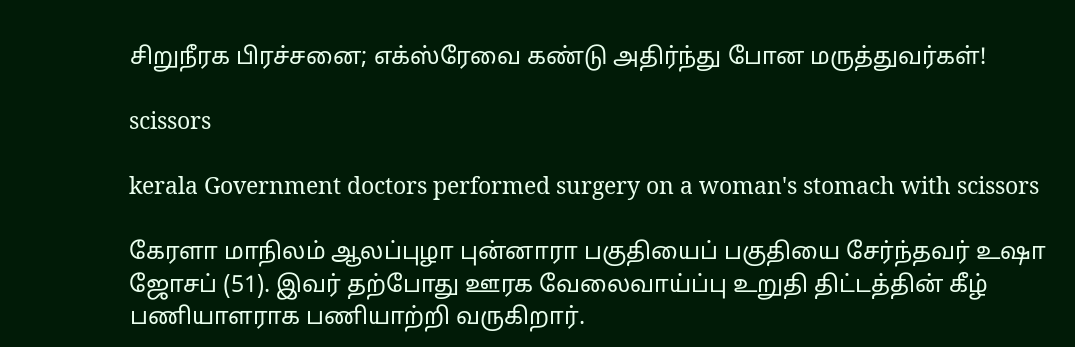சிறுநீரக பிரச்சனை; எக்ஸ்ரேவை கண்டு அதிர்ந்து போன மருத்துவர்கள்!

scissors

kerala Government doctors performed surgery on a woman's stomach with scissors

கேரளா மாநிலம் ஆலப்புழா புன்னாரா பகுதியைப் பகுதியை சேர்ந்தவர் உஷா ஜோசப் (51). இவர் தற்போது ஊரக வேலைவாய்ப்பு உறுதி திட்டத்தின் கீழ் பணியாளராக பணியாற்றி வருகிறார்.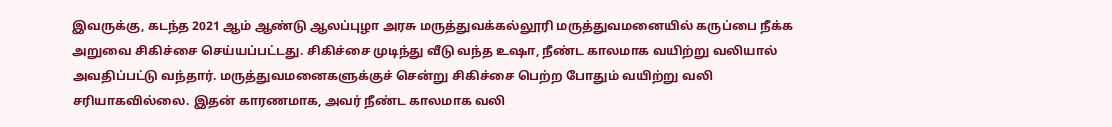இவருக்கு, கடந்த 2021 ஆம் ஆண்டு ஆலப்புழா அரசு மருத்துவக்கல்லூரி மருத்துவமனையில் கருப்பை நீக்க அறுவை சிகிச்சை செய்யப்பட்டது. சிகிச்சை முடிந்து வீடு வந்த உஷா, நீண்ட காலமாக வயிற்று வலியால் அவதிப்பட்டு வந்தார். மருத்துவமனைகளுக்குச் சென்று சிகிச்சை பெற்ற போதும் வயிற்று வலி சரியாகவில்லை. இதன் காரணமாக, அவர் நீண்ட காலமாக வலி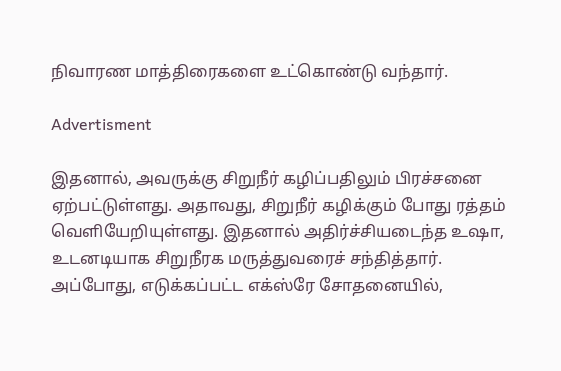நிவாரண மாத்திரைகளை உட்கொண்டு வந்தார்.

Advertisment

இதனால், அவருக்கு சிறுநீர் கழிப்பதிலும் பிரச்சனை ஏற்பட்டுள்ளது. அதாவது, சிறுநீர் கழிக்கும் போது ரத்தம் வெளியேறியுள்ளது. இதனால் அதிர்ச்சியடைந்த உஷா, உடனடியாக சிறுநீரக மருத்துவரைச் சந்தித்தார். அப்போது, எடுக்கப்பட்ட எக்ஸ்ரே சோதனையில்,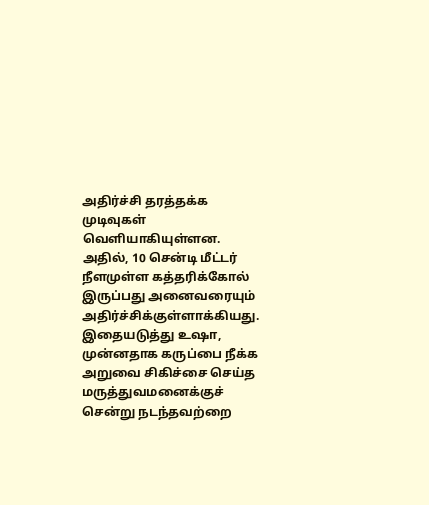அதிர்ச்சி தரத்தக்க முடிவுகள் வெளியாகியுள்ளன. அதில், 10 சென்டி மீட்டர் நீளமுள்ள கத்தரிக்கோல் இருப்பது அனைவரையும் அதிர்ச்சிக்குள்ளாக்கியது. இதையடுத்து உஷா, முன்னதாக கருப்பை நீக்க அறுவை சிகிச்சை செய்த மருத்துவமனைக்குச் சென்று நடந்தவற்றை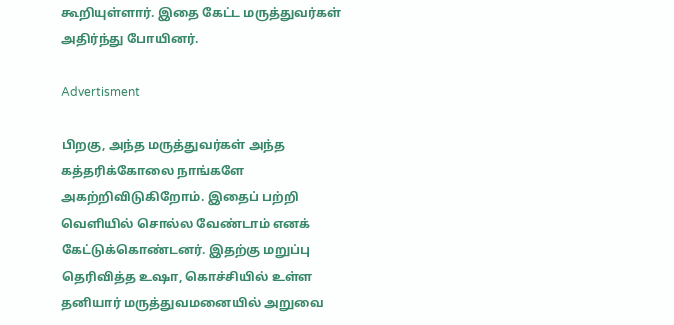கூறியுள்ளார். இதை கேட்ட மருத்துவர்கள் அதிர்ந்து போயினர்.

Advertisment

பிறகு, அந்த மருத்துவர்கள் அந்த கத்தரிக்கோலை நாங்களே அகற்றிவிடுகிறோம். இதைப் பற்றி வெளியில் சொல்ல வேண்டாம் எனக் கேட்டுக்கொண்டனர். இதற்கு மறுப்பு தெரிவித்த உஷா, கொச்சியில் உள்ள தனியார் மருத்துவமனையில் அறுவை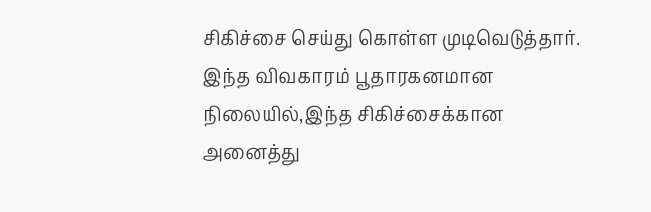சிகிச்சை செய்து கொள்ள முடிவெடுத்தார். இந்த விவகாரம் பூதாரகனமான நிலையில்,இந்த சிகிச்சைக்கான அனைத்து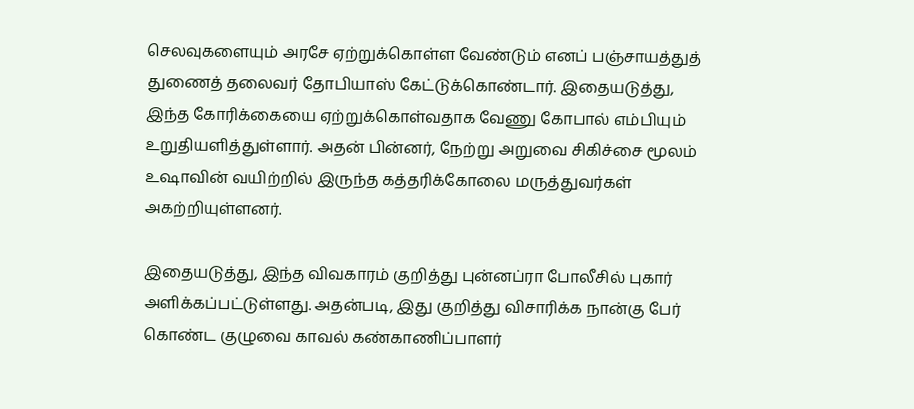செலவுகளையும் அரசே ஏற்றுக்கொள்ள வேண்டும் எனப் பஞ்சாயத்துத் துணைத் தலைவர் தோபியாஸ் கேட்டுக்கொண்டார். இதையடுத்து, இந்த கோரிக்கையை ஏற்றுக்கொள்வதாக வேணு கோபால் எம்பியும் உறுதியளித்துள்ளார். அதன் பின்னர், நேற்று அறுவை சிகிச்சை மூலம் உஷாவின் வயிற்றில் இருந்த கத்தரிக்கோலை மருத்துவர்கள் அகற்றியுள்ளனர்.

இதையடுத்து, இந்த விவகாரம் குறித்து புன்னப்ரா போலீசில் புகார் அளிக்கப்பட்டுள்ளது. அதன்படி, இது குறித்து விசாரிக்க நான்கு பேர் கொண்ட குழுவை காவல் கண்காணிப்பாளர்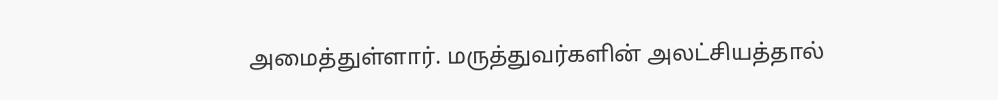அமைத்துள்ளார். மருத்துவர்களின் அலட்சியத்தால்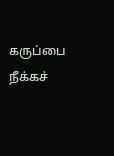கருப்பை நீக்கச்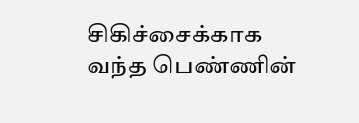சிகிச்சைக்காக வந்த பெண்ணின்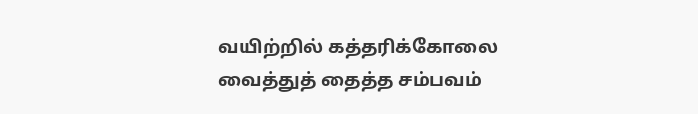வயிற்றில் கத்தரிக்கோலை வைத்துத் தைத்த சம்பவம்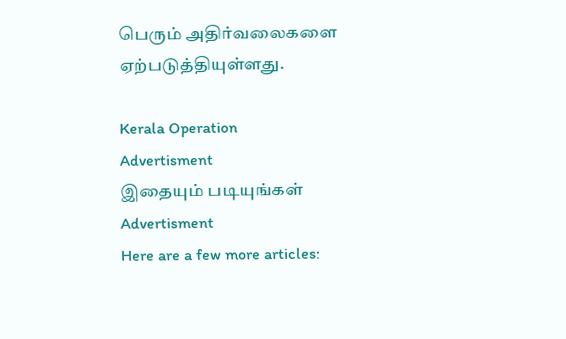பெரும் அதிர்வலைகளை ஏற்படுத்தியுள்ளது.

Kerala Operation
Advertisment
இதையும் படியுங்கள்
Advertisment
Here are a few more articles: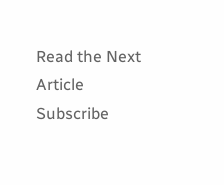Read the Next Article
Subscribe